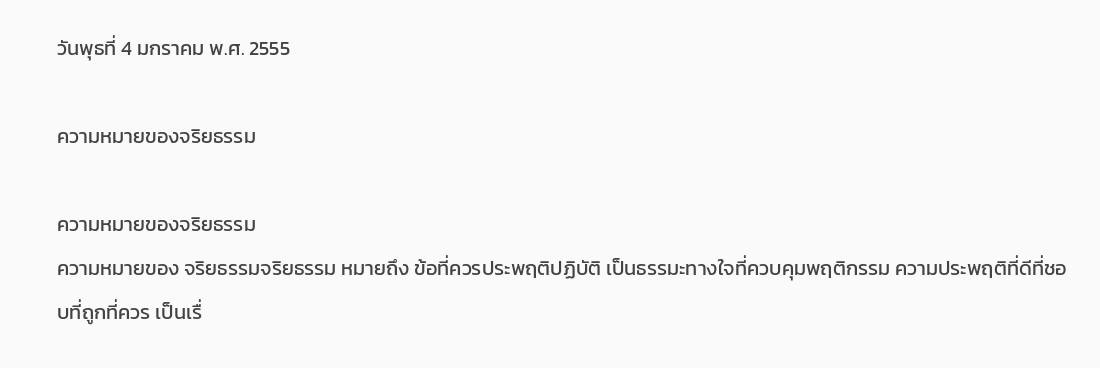วันพุธที่ 4 มกราคม พ.ศ. 2555

ความหมายของจริยธรรม

ความหมายของจริยธรรม
ความหมายของ จริยธรรมจริยธรรม หมายถึง ข้อที่ควรประพฤติปฏิบัติ เป็นธรรมะทางใจที่ควบคุมพฤติกรรม ความประพฤติที่ดีที่ชอบที่ถูกที่ควร เป็นเรื่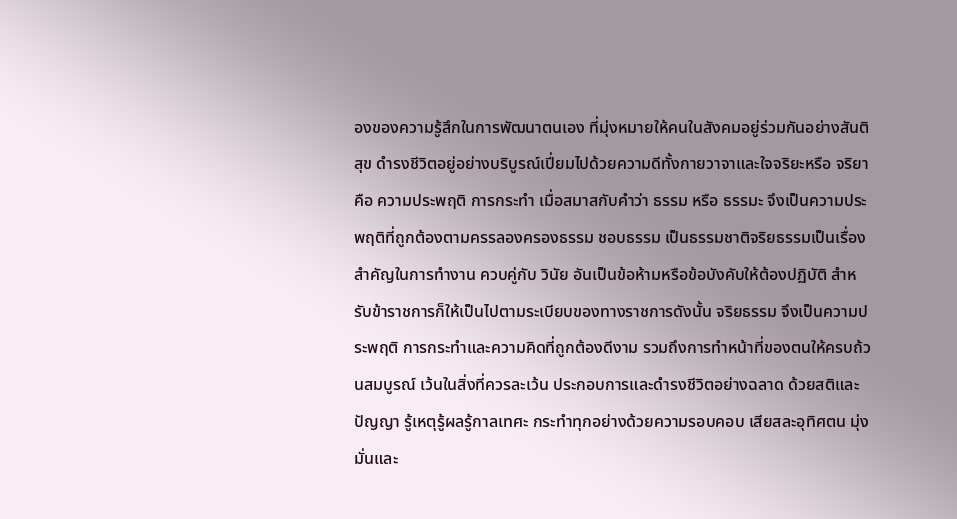องของความรู้สึกในการพัฒนาตนเอง ที่มุ่งหมายให้คนในสังคมอยู่ร่วมกันอย่างสันติสุข ดำรงชีวิตอยู่อย่างบริบูรณ์เปี่ยมไปด้วยความดีทั้งกายวาจาและใจจริยะหรือ จริยา คือ ความประพฤติ การกระทำ เมื่อสมาสกับคำว่า ธรรม หรือ ธรรมะ จึงเป็นความประพฤติที่ถูกต้องตามครรลองครองธรรม ชอบธรรม เป็นธรรมชาติจริยธรรมเป็นเรื่องสำคัญในการทำงาน ควบคู่กับ วินัย อันเป็นข้อห้ามหรือข้อบังคับให้ต้องปฏิบัติ สำหรับข้าราชการก็ให้เป็นไปตามระเบียบของทางราชการดังนั้น จริยธรรม จึงเป็นความประพฤติ การกระทำและความคิดที่ถูกต้องดีงาม รวมถึงการทำหน้าที่ของตนให้ครบถ้วนสมบูรณ์ เว้นในสิ่งที่ควรละเว้น ประกอบการและดำรงชีวิตอย่างฉลาด ด้วยสติและปัญญา รู้เหตุรู้ผลรู้กาลเทศะ กระทำทุกอย่างด้วยความรอบคอบ เสียสละอุทิศตน มุ่งมั่นและ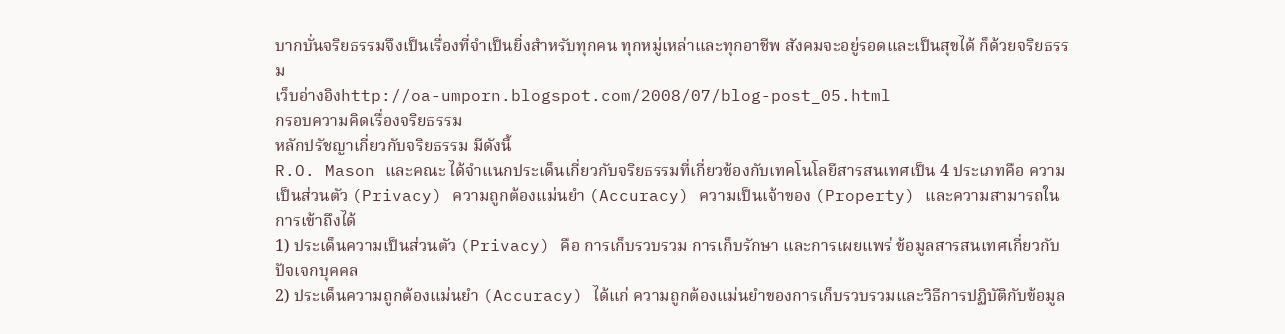บากบั่นจริยธรรมจึงเป็นเรื่องที่จำเป็นยิ่งสำหรับทุกคน ทุกหมู่เหล่าและทุกอาชีพ สังคมจะอยู่รอดและเป็นสุขได้ ก็ด้วยจริยธรรม
เว็บอ่างอิงhttp://oa-umporn.blogspot.com/2008/07/blog-post_05.html
กรอบความคิดเรื่องจริยธรรม
หลักปรัชญาเกี่ยวกับจริยธรรม มีดังนี้
R.O. Mason และคณะ ได้จำแนกประเด็นเกี่ยวกับจริยธรรมที่เกี่ยวข้องกับเทคโนโลยีสารสนเทศเป็น 4 ประเภทคือ ความเป็นส่วนตัว (Privacy) ความถูกต้องแม่นยำ (Accuracy) ความเป็นเจ้าของ (Property) และความสามารถในการเข้าถึงได้
1) ประเด็นความเป็นส่วนตัว (Privacy) คือ การเก็บรวบรวม การเก็บรักษา และการเผยแพร่ ข้อมูลสารสนเทศเกี่ยวกับปัจเจกบุคคล
2) ประเด็นความถูกต้องแม่นยำ (Accuracy) ได้แก่ ความถูกต้องแม่นยำของการเก็บรวบรวมและวิธีการปฏิบัติกับข้อมูล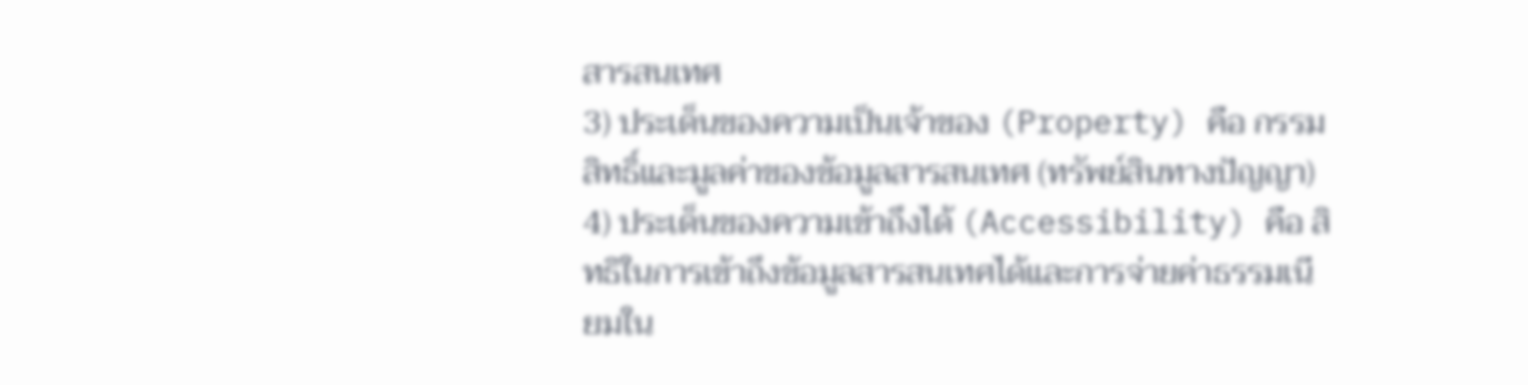สารสนเทศ
3) ประเด็นของความเป็นเจ้าของ (Property) คือ กรรมสิทธิ์และมูลค่าของข้อมูลสารสนเทศ (ทรัพย์สินทางปัญญา)
4) ประเด็นของความเข้าถึงได้ (Accessibility) คือ สิทธิในการเข้าถึงข้อมูลสารสนเทศได้และการจ่ายค่าธรรมเนียมใน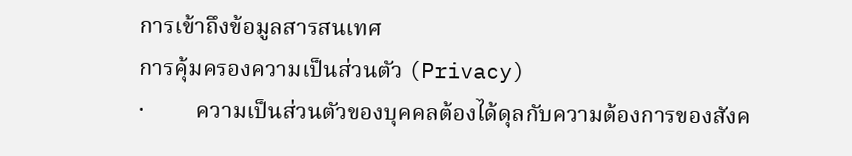การเข้าถึงข้อมูลสารสนเทศ
การคุ้มครองความเป็นส่วนตัว (Privacy)
·         ความเป็นส่วนตัวของบุคคลต้องได้ดุลกับความต้องการของสังค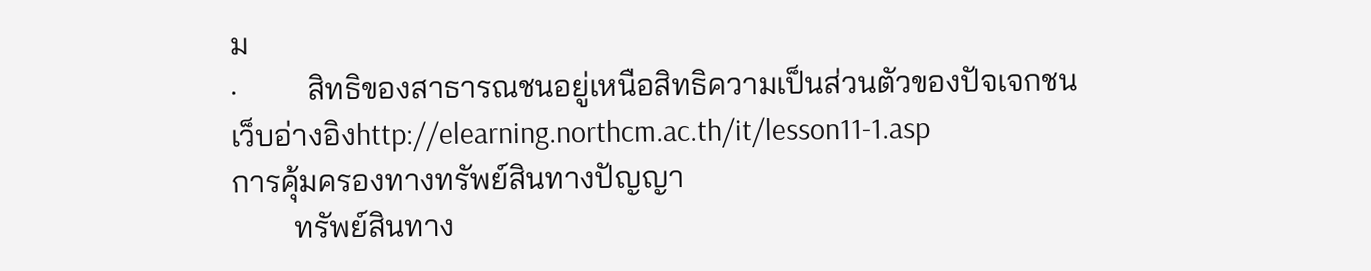ม
·         สิทธิของสาธารณชนอยู่เหนือสิทธิความเป็นส่วนตัวของปัจเจกชน
เว็บอ่างอิงhttp://elearning.northcm.ac.th/it/lesson11-1.asp
การคุ้มครองทางทรัพย์สินทางปัญญา
        ทรัพย์สินทาง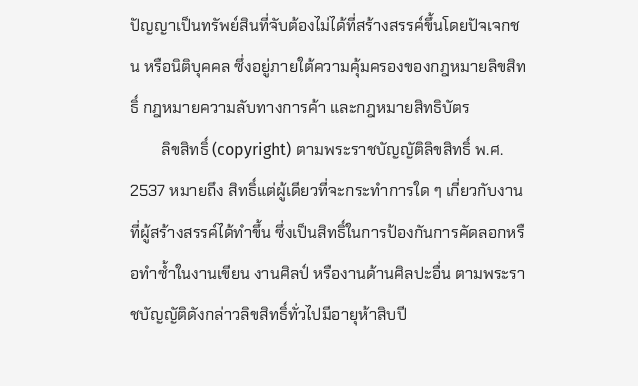ปัญญาเป็นทรัพย์สินที่จับต้องไม่ได้ที่สร้างสรรค์ขึ้นโดยปัจเจกชน หรือนิติบุคคล ซึ่งอยู่ภายใต้ความคุ้มครองของกฎหมายลิขสิทธิ์ กฎหมายความลับทางการค้า และกฎหมายสิทธิบัตร
        ลิขสิทธิ์ (copyright) ตามพระราชบัญญัติลิขสิทธิ์ พ.ศ. 2537 หมายถึง สิทธิ์แต่ผู้เดียวที่จะกระทำการใด ๆ เกี่ยวกับงานที่ผู้สร้างสรรค์ได้ทำขึ้น ซึ่งเป็นสิทธิ์ในการป้องกันการคัดลอกหรือทำซ้ำในงานเขียน งานศิลป์ หรืองานด้านศิลปะอื่น ตามพระราชบัญญัติดังกล่าวลิขสิทธิ์ทั่วไปมีอายุห้าสิบปี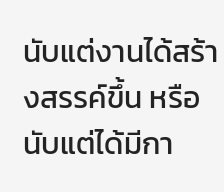นับแต่งานได้สร้างสรรค์ขึ้น หรือนับแต่ได้มีกา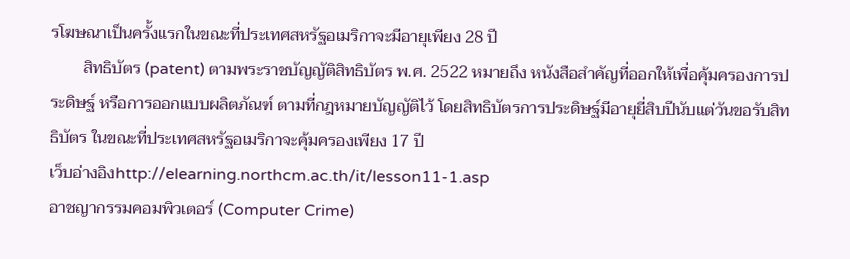รโฆษณาเป็นครั้งแรกในขณะที่ประเทศสหรัฐอเมริกาจะมีอายุเพียง 28 ปี
        สิทธิบัตร (patent) ตามพระราชบัญญัติสิทธิบัตร พ.ศ. 2522 หมายถึง หนังสือสำคัญที่ออกให้เพื่อคุ้มครองการประดิษฐ์ หรือการออกแบบผลิตภัณฑ์ ตามที่กฎหมายบัญญัติไว้ โดยสิทธิบัตรการประดิษฐ์มีอายุยี่สิบปีนับแต่วันขอรับสิทธิบัตร ในขณะที่ประเทศสหรัฐอเมริกาจะคุ้มครองเพียง 17 ปี
เว็บอ่างอิงhttp://elearning.northcm.ac.th/it/lesson11-1.asp
อาชญากรรมคอมพิวเตอร์ (Computer Crime)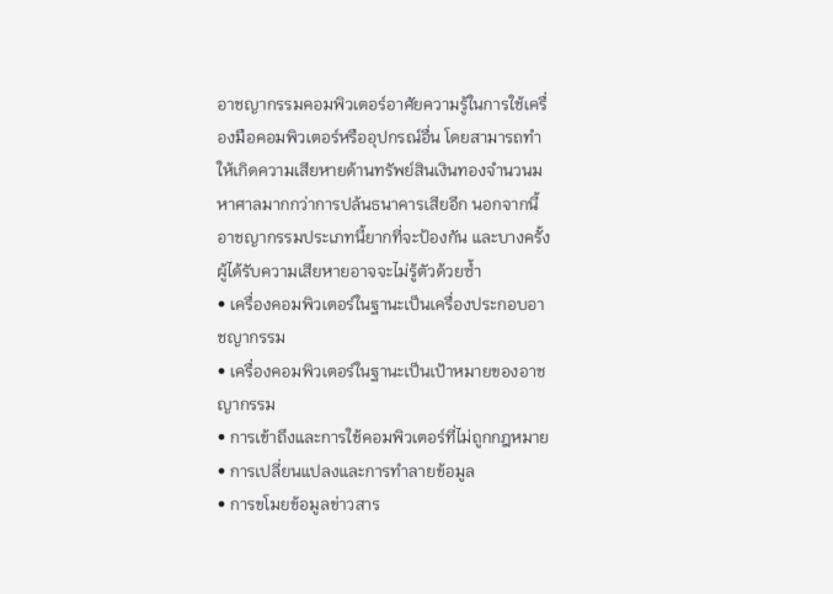อาชญากรรมคอมพิวเตอร์อาศัยความรู้ในการใช้เครื่องมือคอมพิวเตอร์หรืออุปกรณ์อื่น โดยสามารถทำให้เกิดความเสียหายด้านทรัพย์สินเงินทองจำนวนมหาศาลมากกว่าการปล้นธนาคารเสียอีก นอกจากนี้อาชญากรรมประเภทนี้ยากที่จะป้องกัน และบางครั้งผู้ได้รับความเสียหายอาจจะไม่รู้ตัวด้วยซ้ำ
• เครื่องคอมพิวเตอร์ในฐานะเป็นเครื่องประกอบอาชญากรรม
• เครื่องคอมพิวเตอร์ในฐานะเป็นเป้าหมายของอาชญากรรม
• การเข้าถึงและการใช้คอมพิวเตอร์ที่ไม่ถูกกฎหมาย
• การเปลี่ยนแปลงและการทำลายข้อมูล
• การขโมยข้อมูลข่าวสาร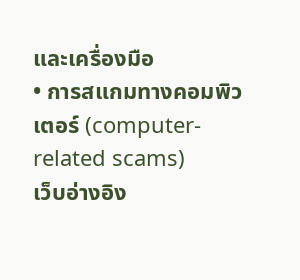และเครื่องมือ
• การสแกมทางคอมพิวเตอร์ (computer-related scams)
เว็บอ่างอิง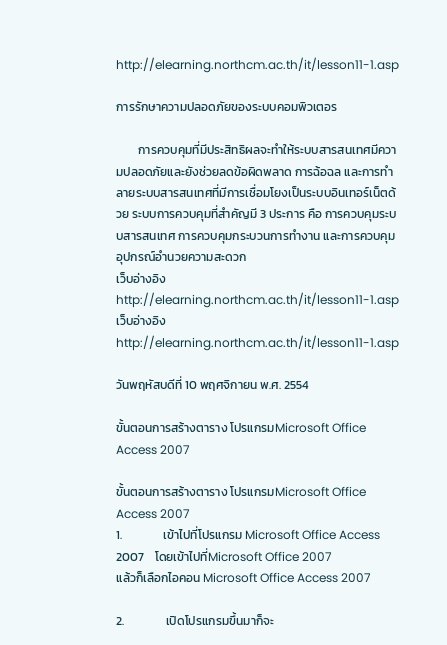http://elearning.northcm.ac.th/it/lesson11-1.asp

การรักษาความปลอดภัยของระบบคอมพิวเตอร

        การควบคุมที่มีประสิทธิผลจะทำให้ระบบสารสนเทศมีความปลอดภัยและยังช่วยลดข้อผิดพลาด การฉ้อฉล และการทำลายระบบสารสนเทศที่มีการเชื่อมโยงเป็นระบบอินเทอร์เน็ตด้วย ระบบการควบคุมที่สำคัญมี 3 ประการ คือ การควบคุมระบบสารสนเทศ การควบคุมกระบวนการทำงาน และการควบคุมอุปกรณ์อำนวยความสะดวก
เว็บอ่างอิงhttp://elearning.northcm.ac.th/it/lesson11-1.asp
เว็บอ่างอิงhttp://elearning.northcm.ac.th/it/lesson11-1.asp

วันพฤหัสบดีที่ 10 พฤศจิกายน พ.ศ. 2554

ขั้นตอนการสร้างตาราง โปรแกรมMicrosoft Office Access 2007

ขั้นตอนการสร้างตาราง โปรแกรมMicrosoft Office Access 2007
1.               เข้าไปที่โปรแกรม Microsoft Office Access 2007    โดยเข้าไปที่Microsoft Office 2007
แล้วก็เลือกไอคอน Microsoft Office Access 2007

2.               เปิดโปรแกรมขึ้นมาก็จะ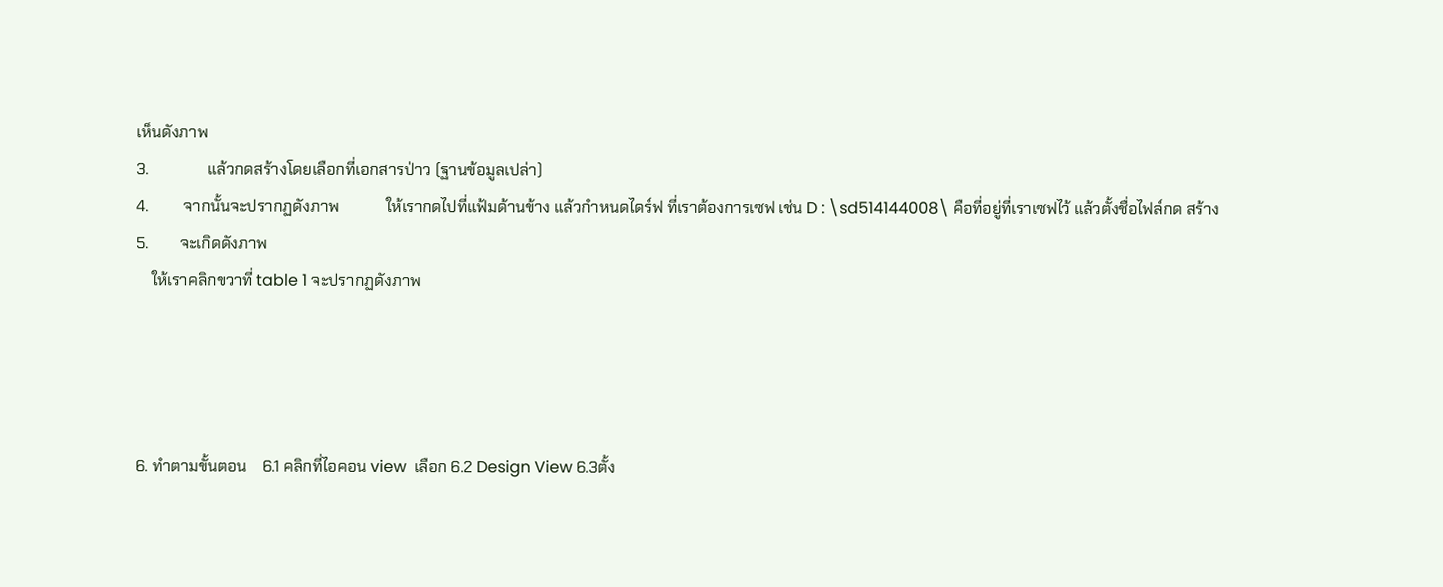เห็นดังภาพ
3.               แล้วกดสร้างโดยเลือกที่เอกสารป่าว (ฐานข้อมูลเปล่า)
4.         จากนั้นจะปรากฏดังภาพ            ให้เรากดไปที่แฟ้มด้านข้าง แล้วกำหนดไดร์ฟ ที่เราต้องการเซฟ เช่น D : \sd514144008\ คือที่อยู่ที่เราเซฟไว้ แล้วตั้งชื่อไฟล์กด สร้าง
5.        จะเกิดดังภาพ
    ให้เราคลิกขวาที่ table 1 จะปรากฏดังภาพ




6. ทำตามขั้นตอน    6.1 คลิกที่ไอคอน view  เลือก 6.2 Design View 6.3ตั้ง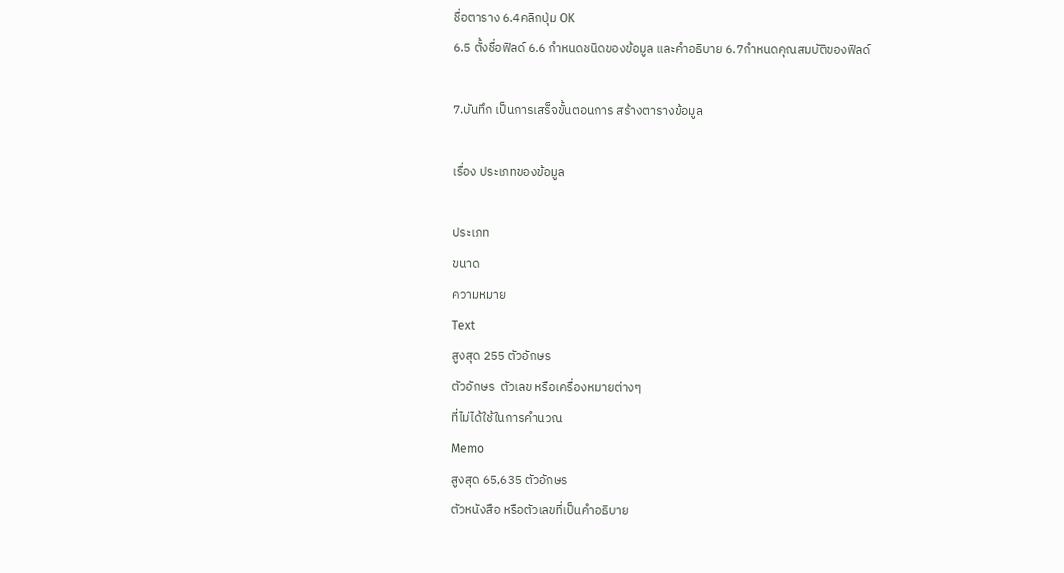ชื่อตาราง 6.4คลิกปุ่ม OK
6.5 ตั้งชื่อฟิลด์ 6.6 กำหนดชนิดของข้อมูล และคำอธิบาย 6.7กำหนดคุณสมบัติของฟิลด์

7.บันทึก เป็นการเสร็จขั้นตอนการ สร้างตารางข้อมูล

เรื่อง ประเภทของข้อมูล

ประเภท
ขนาด
ความหมาย
Text
สูงสุด 255 ตัวอักษร
ตัวอักษร  ตัวเลข หรือเครื่องหมายต่างๆ
ที่ไม่ได้ใช้ในการคำนวณ
Memo
สูงสุด 65,635 ตัวอักษร
ตัวหนังสือ หรือตัวเลขที่เป็นคำอธิบาย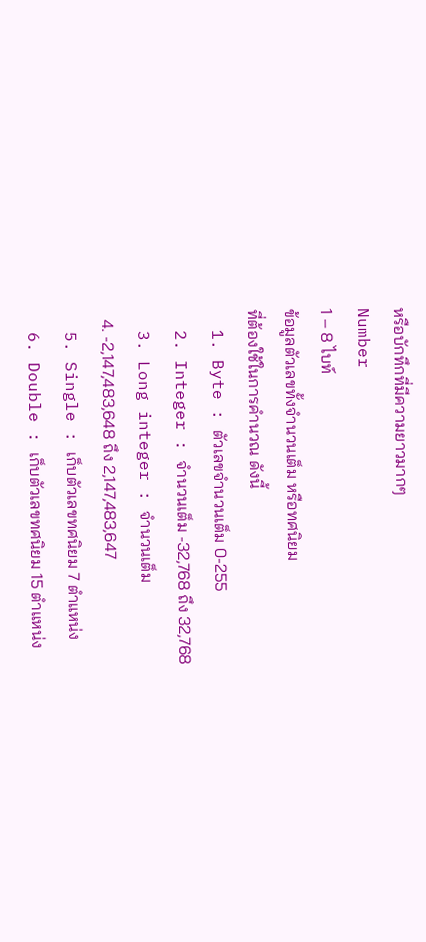หรือบักทึกที่มีความยาวมากๆ
Number
1 – 8 ไบท์
ข้อมูลตัวเลขทั้งจำนวนเต็ม หรือทศนิยม
ที่ต้องใช้ในการคำนวณ ดังนี้
  1. Byte : ตัวเลขจำนวนเต็ม 0-255
  2. Integer : จำนวนเต็ม -32,768 ถึง 32,768
  3. Long integer : จำนวนเต็ม
  4. -2,147,483,648 ถึง 2,147,483,647
  5. Single : เก็บตัวเลขทศนิยม 7 ตำแหน่ง
  6. Double : เก็บตัวเลขทศนิยม 15 ตำแหน่ง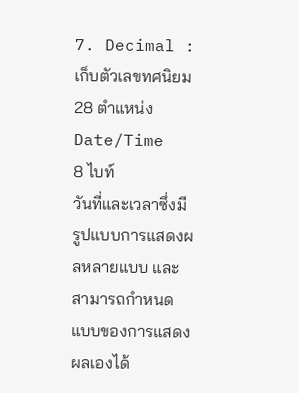7. Decimal : เก็บตัวเลขทศนิยม 28 ตำแหน่ง
Date/Time
8 ไบท์
วันที่และเวลาซึ่งมีรูปแบบการแสดงผลหลายแบบ และสามารถกำหนดแบบของการแสดงผลเองได้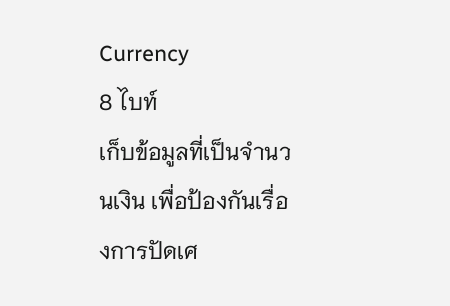Currency
8 ไบท์
เก็บข้อมูลที่เป็นจำนวนเงิน เพื่อป้องกันเรื่องการปัดเศ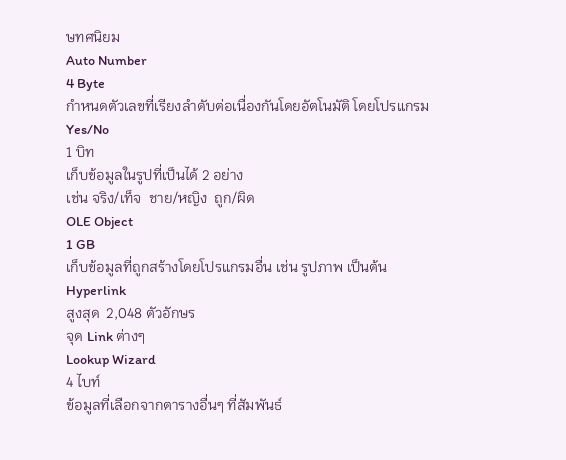ษทศนิยม
Auto Number
4 Byte
กำหนดตัวเลขที่เรียงลำดับต่อเนื่องกันโดยอัตโนมัติ โดยโปรแกรม
Yes/No
1 บิท
เก็บข้อมูลในรูปที่เป็นได้ 2 อย่าง
เช่น จริง/เท็จ  ชาย/หญิง  ถูก/ผิด
OLE Object
1 GB
เก็บข้อมูลที่ถูกสร้างโดยโปรแกรมอื่น เช่น รูปภาพ เป็นต้น
Hyperlink
สูงสุด  2,048 ตัวอักษร
จุด Link ต่างๆ
Lookup Wizard
4 ไบท์
ข้อมูลที่เลือกจากตารางอื่นๆ ที่สัมพันธ์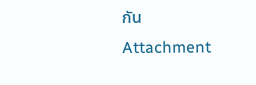กัน
Attachment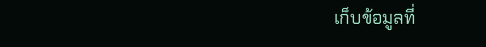เก็บข้อมูลที่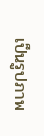เป็นรูปภาพ